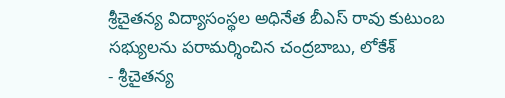శ్రీచైతన్య విద్యాసంస్థల అధినేత బీఎస్ రావు కుటుంబ సభ్యులను పరామర్శించిన చంద్రబాబు, లోకేశ్
- శ్రీచైతన్య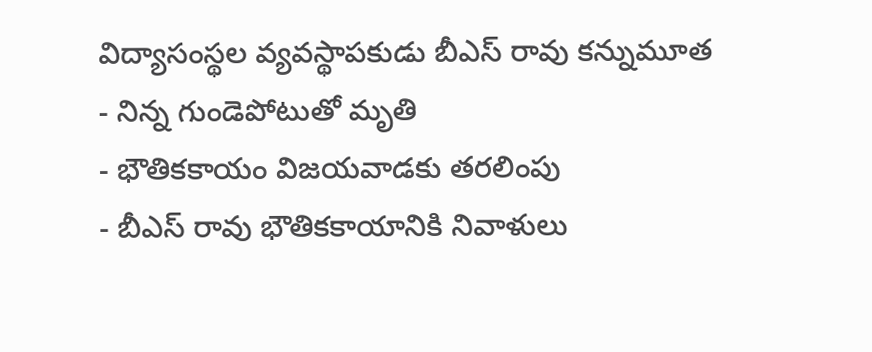విద్యాసంస్థల వ్యవస్థాపకుడు బీఎస్ రావు కన్నుమూత
- నిన్న గుండెపోటుతో మృతి
- భౌతికకాయం విజయవాడకు తరలింపు
- బీఎస్ రావు భౌతికకాయానికి నివాళులు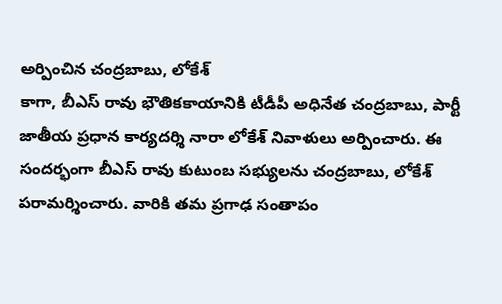అర్పించిన చంద్రబాబు, లోకేశ్
కాగా, బీఎస్ రావు భౌతికకాయానికి టీడీపీ అధినేత చంద్రబాబు, పార్టీ జాతీయ ప్రధాన కార్యదర్శి నారా లోకేశ్ నివాళులు అర్పించారు. ఈ సందర్భంగా బీఎస్ రావు కుటుంబ సభ్యులను చంద్రబాబు, లోకేశ్ పరామర్శించారు. వారికి తమ ప్రగాఢ సంతాపం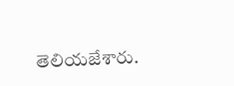తెలియజేశారు.